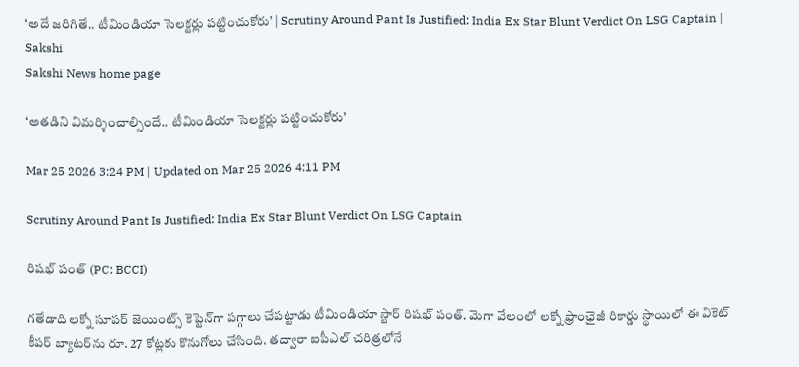‘అదే జరిగితే.. టీమిండియా సెలక్టర్లు పట్టించుకోరు’ | Scrutiny Around Pant Is Justified: India Ex Star Blunt Verdict On LSG Captain | Sakshi
Sakshi News home page

‘అతడిని విమర్శించాల్సిందే.. టీమిండియా సెలక్టర్లు పట్టించుకోరు’

Mar 25 2026 3:24 PM | Updated on Mar 25 2026 4:11 PM

Scrutiny Around Pant Is Justified: India Ex Star Blunt Verdict On LSG Captain

రిషభ్‌ పంత్‌ (PC: BCCI)

గతేడాది లక్నో సూపర్‌ జెయింట్స్‌ కెప్టెన్‌గా పగ్గాలు చేపట్టాడు టీమిండియా స్టార్‌ రిషభ్‌ పంత్‌. మెగా వేలంలో లక్నో ఫ్రాంఛైజీ రికార్డు స్థాయిలో ఈ వికెట్‌ కీపర్‌ బ్యాటర్‌ను రూ. 27 కోట్లకు కొనుగోలు చేసింది. తద్వారా ఐపీఎల్‌ చరిత్రలోనే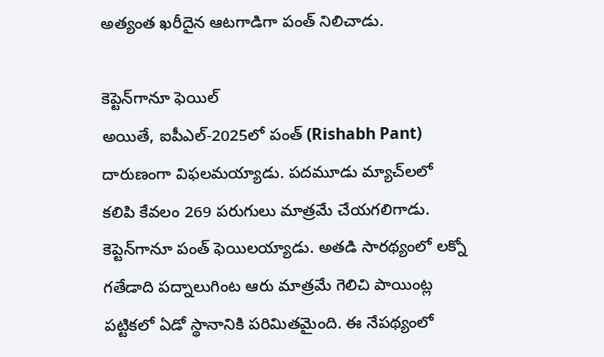అత్యంత ఖరీదైన ఆటగాడిగా పంత్‌ నిలిచాడు.

కెప్టెన్‌గానూ ఫెయిల్‌
అయితే, ఐపీఎల్‌-2025లో పంత్‌ (Rishabh Pant) దారుణంగా విఫలమయ్యాడు. పదమూడు మ్యాచ్‌లలో కలిపి కేవలం 269 పరుగులు మాత్రమే చేయగలిగాడు. కెప్టెన్‌గానూ పంత్‌ ఫెయిలయ్యాడు. అతడి సారథ్యంలో లక్నో గతేడాది పద్నాలుగింట ఆరు మాత్రమే గెలిచి పాయింట్ల పట్టికలో ఏడో స్థానానికి పరిమితమైంది. ఈ నేపథ్యంలో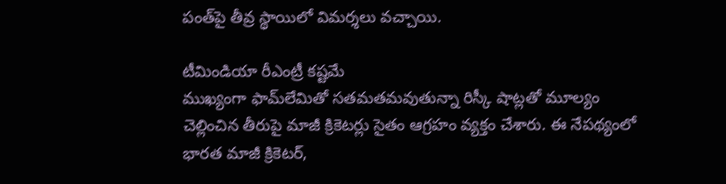పంత్‌పై తీవ్ర స్థాయిలో విమర్శలు వచ్చాయి.

టీమిండియా రీఎంట్రీ కష్టమే
ముఖ్యంగా ఫామ్‌లేమితో సతమతమవుతున్నా రిస్కీ షాట్లతో మూల్యం చెల్లించిన తీరుపై మాజీ క్రికెటర్లు సైతం ఆగ్రహం వ్యక్తం చేశారు. ఈ నేపథ్యంలో భారత మాజీ క్రికెటర్‌,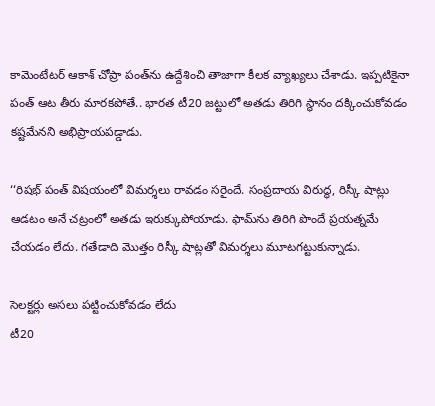కామెంటేటర్‌ ఆకాశ్‌ చోప్రా పంత్‌ను ఉద్దేశించి తాజాగా కీలక వ్యాఖ్యలు చేశాడు. ఇప్పటికైనా పంత్‌ ఆట తీరు మారకపోతే.. భారత టీ20 జట్టులో అతడు తిరిగి స్థానం దక్కించుకోవడం కష్టమేనని అభిప్రాయపడ్డాడు.

‘‘రిషభ్‌ పంత్‌ విషయంలో విమర్శలు రావడం సరైందే. సంప్రదాయ విరుద్ధ, రిస్కీ షాట్లు ఆడటం అనే చట్రంలో అతడు ఇరుక్కుపోయాడు. ఫామ్‌ను తిరిగి పొందే ప్రయత్నమే చేయడం లేదు. గతేడాది మొత్తం రిస్కీ షాట్లతో విమర్శలు మూటగట్టుకున్నాడు.

సెలక్టర్లు అసలు పట్టించుకోవడం లేదు
టీ20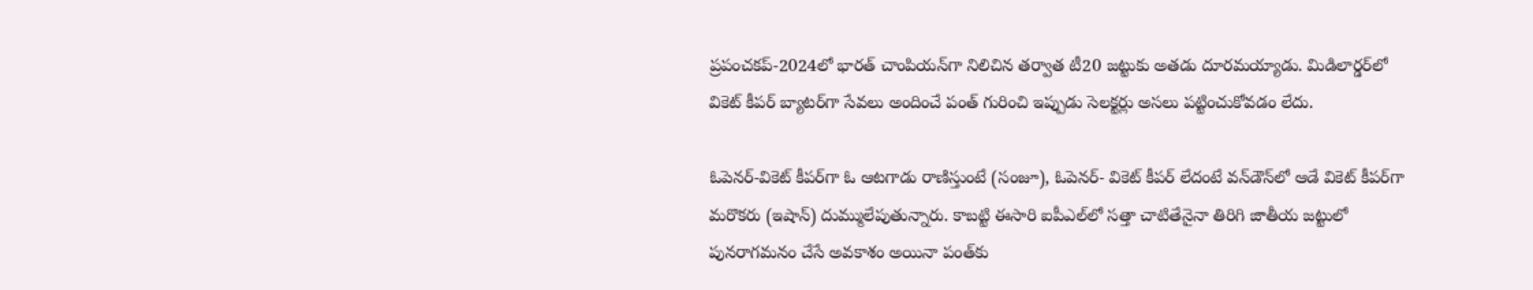ప్రపంచకప్‌-2024లో భారత్‌ చాంపియన్‌గా నిలిచిన తర్వాత టీ20 జట్టుకు అతడు దూరమయ్యాడు. మిడిలార్డర్‌లో వికెట్‌ కీపర్‌ బ్యాటర్‌గా సేవలు అందించే పంత్‌ గురించి ఇప్పుడు సెలక్టర్లు అసలు పట్టించుకోవడం లేదు.

ఓపెనర్‌-వికెట్‌ కీపర్‌గా ఓ ఆటగాడు రాణిస్తుంటే (సంజూ), ఓపెనర్‌- వికెట్‌ కీపర్‌ లేదంటే వన్‌డౌన్‌లో ఆడే వికెట్‌ కీపర్‌గా మరొకరు (ఇషాన్‌) దుమ్ములేపుతున్నారు. కాబట్టి ఈసారి ఐపీఎల్‌లో సత్తా చాటితేనైనా తిరిగి జాతీయ జట్టులో పునరాగమనం చేసే అవకాశం అయినా పంత్‌కు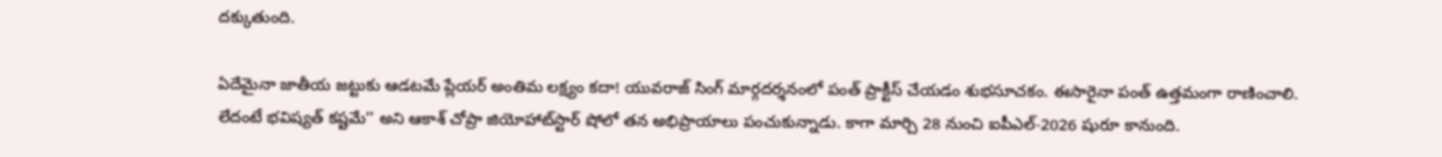దక్కుతుంది.

ఏదేమైనా జాతీయ జట్టుకు ఆడటమే ప్లేయర్‌ అంతిమ లక్ష్యం కదా! యువరాజ్‌ సింగ్‌ మార్గదర్శనంలో పంత్‌ ప్రాక్టీస్‌ చేయడం శుభసూచకం. ఈసారైనా పంత్‌ ఉత్తమంగా రాణించాలి. లేదంటే భవిష్యత్‌ కష్టమే’’ అని ఆకాశ్‌ చోప్రా జియోహాట్‌స్టార్‌ షోలో తన అభిప్రాయాలు పంచుకున్నాడు. కాగా మార్చి 28 నుంచి ఐపీఎల్‌-2026 షురూ కానుంది.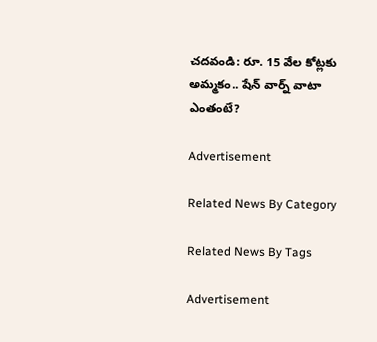చదవండి: రూ. 15 వేల కోట్లకు అమ్మకం.. షేన్‌ వార్న్‌ వాటా ఎంతంటే?

Advertisement

Related News By Category

Related News By Tags

Advertisement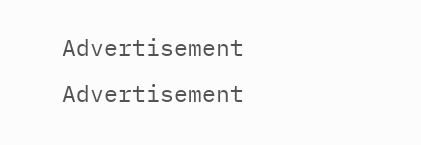Advertisement
Advertisement